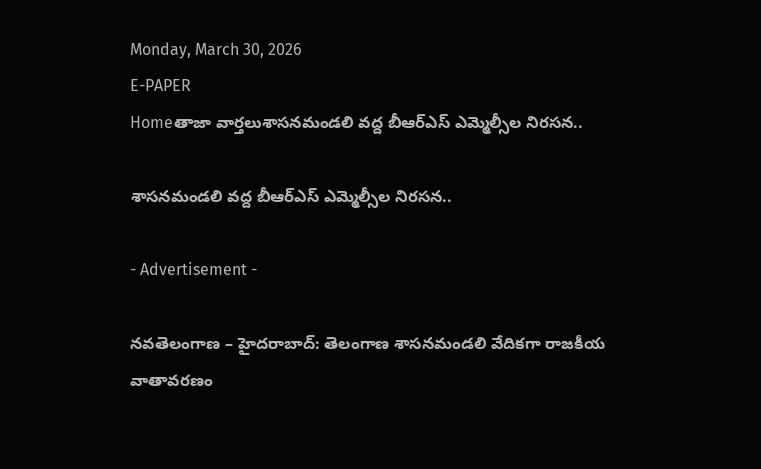Monday, March 30, 2026
E-PAPER
Homeతాజా వార్తలుశాసనమండలి వద్ద బీఆర్ఎస్ ఎమ్మెల్సీల నిరసన..

శాసనమండలి వద్ద బీఆర్ఎస్ ఎమ్మెల్సీల నిరసన..

- Advertisement -

నవతెలంగాణ – హైదరాబాద్: తెలంగాణ శాసనమండలి వేదికగా రాజకీయ వాతావరణం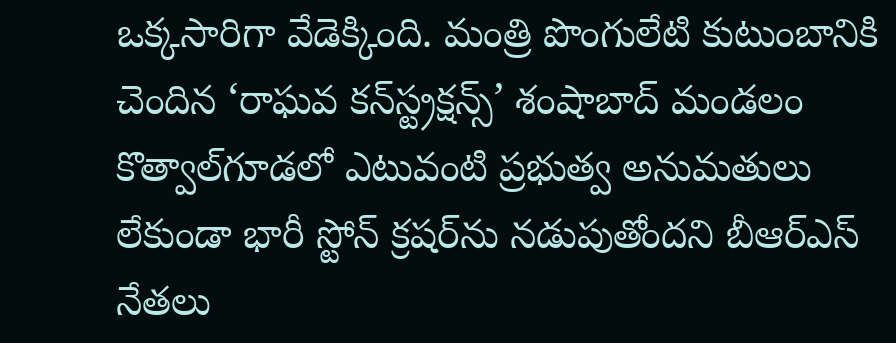ఒక్కసారిగా వేడెక్కింది. మంత్రి పొంగులేటి కుటుంబానికి చెందిన ‘రాఘవ కన్‌స్ట్రక్షన్స్’ శంషాబాద్ మండలం కొత్వాల్‌గూడలో ఎటువంటి ప్రభుత్వ అనుమతులు లేకుండా భారీ స్టోన్ క్రషర్‌ను నడుపుతోందని బీఆర్ఎస్ నేతలు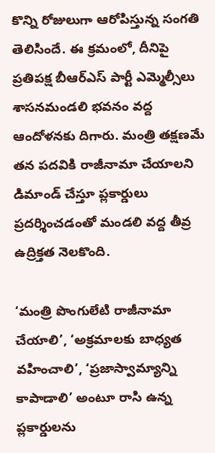కొన్ని రోజులుగా ఆరోపిస్తున్న సంగతి తెలిసిందే. ఈ క్రమంలో, దీనిపై ప్రతిపక్ష బీఆర్ఎస్ పార్టీ ఎమ్మెల్సీలు శాసనమండలి భవనం వద్ద ఆందోళనకు దిగారు. మంత్రి తక్షణమే తన పదవికి రాజీనామా చేయాలని డిమాండ్ చేస్తూ ప్లకార్డులు ప్రదర్శించడంతో మండలి వద్ద తీవ్ర ఉద్రిక్తత నెలకొంది.

‘మంత్రి పొంగులేటి రాజీనామా చేయాలి’, ‘అక్రమాలకు బాధ్యత వహించాలి’, ‘ప్రజాస్వామ్యాన్ని కాపాడాలి’ అంటూ రాసి ఉన్న ప్లకార్డులను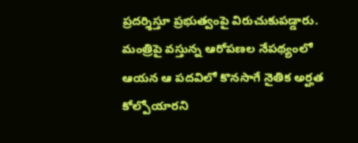ప్రదర్శిస్తూ ప్రభుత్వంపై విరుచుకుపడ్డారు. మంత్రిపై వస్తున్న ఆరోపణల నేపథ్యంలో ఆయన ఆ పదవిలో కొనసాగే నైతిక అర్హత కోల్పోయారని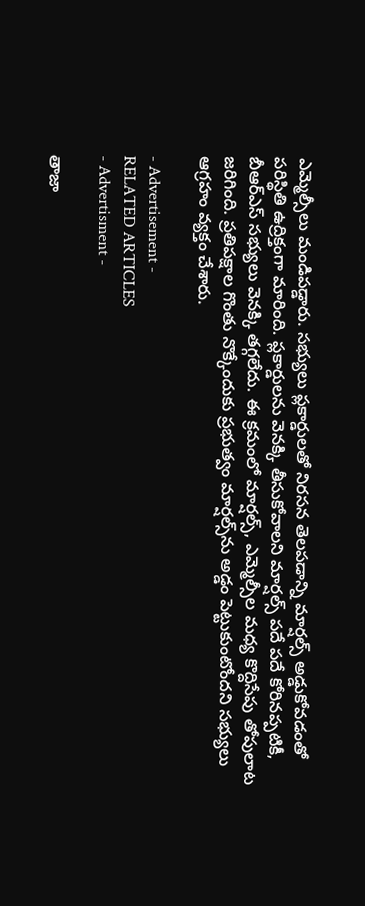ఎమ్మెల్సీలు మండిపడ్డారు. సభ్యులు ప్లకార్డులతో నిరసన తెలపడాన్ని మార్షల్స్ అడ్డుకోవడంతో పరిస్థితి ఉద్రిక్తంగా మారింది. ప్లకార్డులను వెనక్కి తీసుకోవాలని మార్షల్స్ పదే పదే కోరినప్పటికీ, బీఆర్ఎస్ సభ్యులు వెనక్కి తగ్గలేదు. ఈ క్రమంలో మార్షల్స్, ఎమ్మెల్సీల మధ్య కొద్దిసేపు తోపులాట జరిగింది. ప్రతిపక్షాల గొంతు నొక్కేందుకు ప్రభుత్వం మార్షల్స్‌ను అడ్డం పెట్టుకుంటోందని సభ్యులు ఆగ్రహం వ్యక్తం చేశారు.

- Advertisement -
RELATED ARTICLES
- Advertisment -

తాజా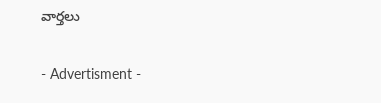వార్తలు

- Advertisment -